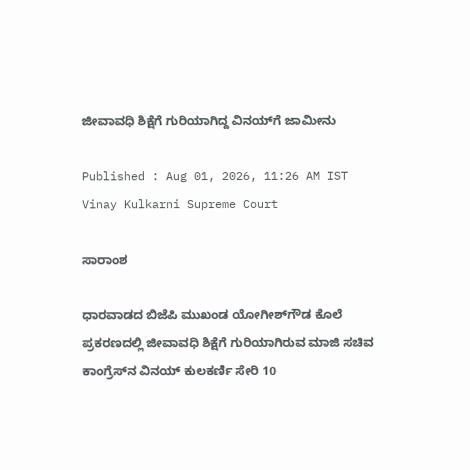ಜೀವಾವಧಿ ಶಿಕ್ಷೆಗೆ ಗುರಿಯಾಗಿದ್ದ ವಿನಯ್‌ಗೆ ಜಾಮೀನು

Published : Aug 01, 2026, 11:26 AM IST
Vinay Kulkarni Supreme Court

ಸಾರಾಂಶ

ಧಾರವಾಡದ ಬಿಜೆಪಿ‌ ಮುಖಂಡ ಯೋಗೀಶ್‌ಗೌಡ ಕೊಲೆ ಪ್ರಕರಣದಲ್ಲಿ ಜೀವಾವಧಿ ಶಿಕ್ಷೆಗೆ ಗುರಿಯಾಗಿರುವ ಮಾಜಿ ಸಚಿವ ಕಾಂಗ್ರೆಸ್‌ನ ವಿನಯ್‌ ಕುಲಕರ್ಣಿ ಸೇರಿ 10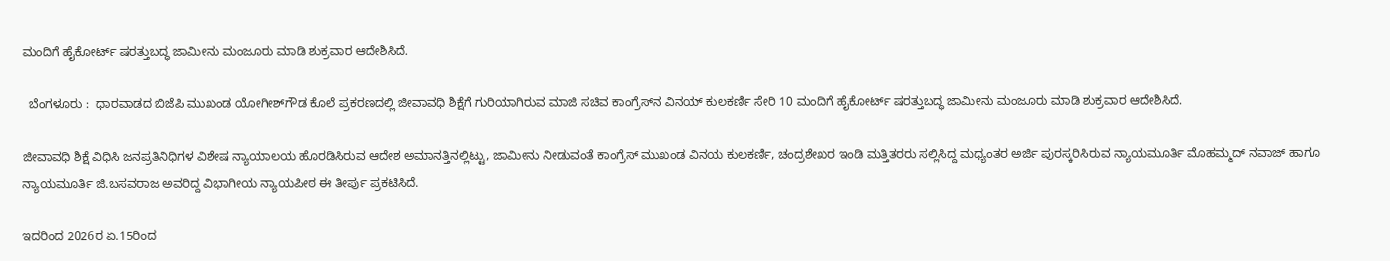ಮಂದಿಗೆ ಹೈಕೋರ್ಟ್ ಷರತ್ತುಬದ್ಧ ಜಾಮೀನು ಮಂಜೂರು ಮಾಡಿ ಶುಕ್ರವಾರ ಆದೇಶಿಸಿದೆ.

  ಬೆಂಗಳೂರು :  ಧಾರವಾಡದ ಬಿಜೆಪಿ‌ ಮುಖಂಡ ಯೋಗೀಶ್‌ಗೌಡ ಕೊಲೆ ಪ್ರಕರಣದಲ್ಲಿ ಜೀವಾವಧಿ ಶಿಕ್ಷೆಗೆ ಗುರಿಯಾಗಿರುವ ಮಾಜಿ ಸಚಿವ ಕಾಂಗ್ರೆಸ್‌ನ ವಿನಯ್‌ ಕುಲಕರ್ಣಿ ಸೇರಿ 10 ಮಂದಿಗೆ ಹೈಕೋರ್ಟ್ ಷರತ್ತುಬದ್ಧ ಜಾಮೀನು ಮಂಜೂರು ಮಾಡಿ ಶುಕ್ರವಾರ ಆದೇಶಿಸಿದೆ.

ಜೀವಾವಧಿ ಶಿಕ್ಷೆ ವಿಧಿಸಿ ಜನಪ್ರತಿನಿಧಿಗಳ ವಿಶೇಷ ನ್ಯಾಯಾಲಯ ಹೊರಡಿಸಿರುವ ಆದೇಶ ಅಮಾನತ್ತಿನಲ್ಲಿಟ್ಟು, ಜಾಮೀನು ನೀಡುವಂತೆ ಕಾಂಗ್ರೆಸ್ ಮುಖಂಡ ವಿನಯ ಕುಲಕರ್ಣಿ, ಚಂದ್ರಶೇಖರ ಇಂಡಿ ಮತ್ತಿತರರು ಸಲ್ಲಿಸಿದ್ದ ಮಧ್ಯಂತರ‌‌ ಅರ್ಜಿ ಪುರಸ್ಕರಿಸಿರುವ ನ್ಯಾಯಮೂರ್ತಿ ಮೊಹಮ್ಮದ್ ನವಾಜ್ ಹಾಗೂ ನ್ಯಾಯಮೂರ್ತಿ ಜಿ.ಬಸವರಾಜ ಅವರಿದ್ದ ವಿಭಾಗೀಯ ನ್ಯಾಯಪೀಠ ಈ ತೀರ್ಪು ಪ್ರಕಟಿಸಿದೆ.

ಇದರಿಂದ‌ 2026ರ ಏ.15ರಿಂದ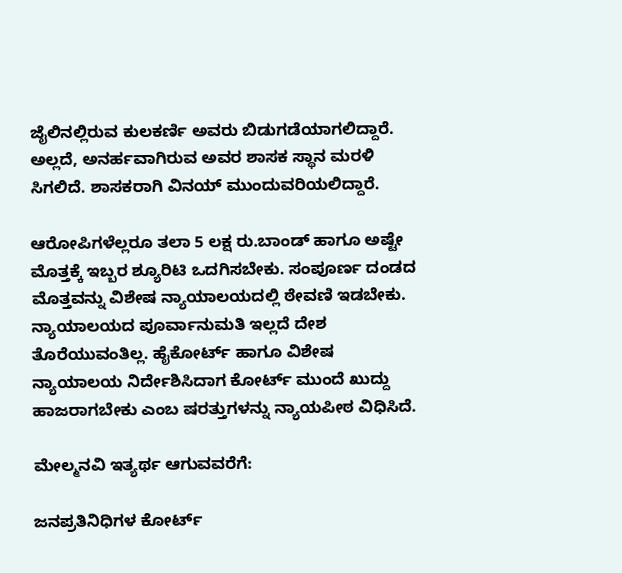ಜೈಲಿನಲ್ಲಿರುವ ಕುಲಕರ್ಣಿ ಅವರು ಬಿಡುಗಡೆಯಾಗಲಿದ್ದಾರೆ. ಅಲ್ಲದೆ, ಅನರ್ಹವಾಗಿರುವ ಅವರ ಶಾಸಕ ಸ್ಥಾನ ಮರಳಿ ಸಿಗಲಿದೆ. ಶಾಸಕರಾಗಿ ವಿನಯ್‌ ಮುಂದುವರಿಯಲಿದ್ದಾರೆ.

ಆರೋಪಿಗಳೆಲ್ಲರೂ ತಲಾ 5 ಲಕ್ಷ ರು.ಬಾಂಡ್ ಹಾಗೂ ಅಷ್ಟೇ ಮೊತ್ತಕ್ಕೆ ಇಬ್ಬರ ಶ್ಯೂರಿಟಿ ಒದಗಿಸಬೇಕು. ಸಂಪೂರ್ಣ ದಂಡದ ಮೊತ್ತವನ್ನು ವಿಶೇಷ ನ್ಯಾಯಾಲಯದಲ್ಲಿ ಠೇವಣಿ ಇಡಬೇಕು. ನ್ಯಾಯಾಲಯದ ಪೂರ್ವಾನುಮತಿ ಇಲ್ಲದೆ ದೇಶ ತೊರೆಯುವಂತಿಲ್ಲ. ಹೈಕೋರ್ಟ್ ಹಾಗೂ ವಿಶೇಷ ನ್ಯಾಯಾಲಯ ನಿರ್ದೇಶಿಸಿದಾಗ ಕೋರ್ಟ್‌ ಮುಂದೆ ಖುದ್ದು ಹಾಜರಾಗಬೇಕು ಎಂಬ ಷರತ್ತುಗಳನ್ನು ನ್ಯಾಯಪೀಠ ವಿಧಿಸಿದೆ.

ಮೇಲ್ಮನವಿ ಇತ್ಯರ್ಥ ಆಗುವವರೆಗೆ:

ಜನಪ್ರತಿ‌ನಿಧಿಗಳ ಕೋರ್ಟ್‌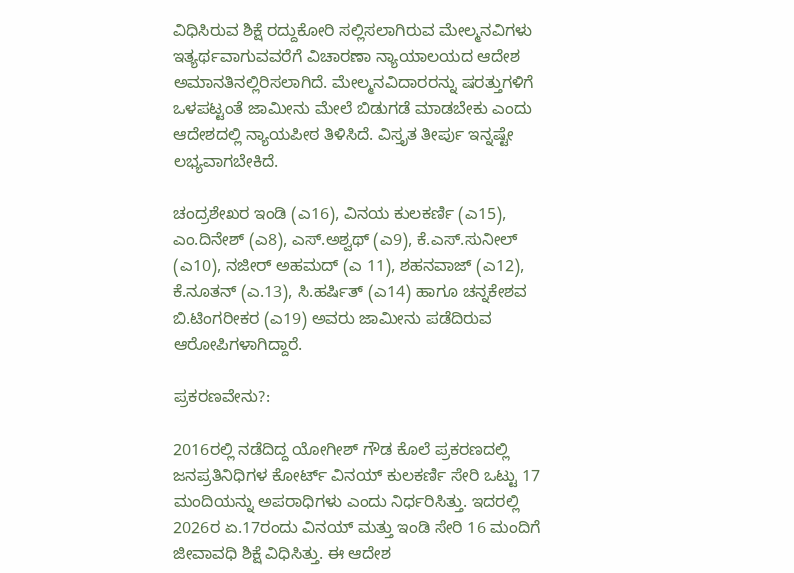ವಿಧಿಸಿರುವ ಶಿಕ್ಷೆ ರದ್ದುಕೋರಿ ಸಲ್ಲಿಸಲಾಗಿರುವ ಮೇಲ್ಮನವಿಗಳು ಇತ್ಯರ್ಥವಾಗುವವರೆಗೆ ವಿಚಾರಣಾ ನ್ಯಾಯಾಲಯದ ಆದೇಶ ಅಮಾನತಿನಲ್ಲಿರಿಸಲಾಗಿದೆ. ಮೇಲ್ಮನವಿದಾರರನ್ನು ಷರತ್ತುಗಳಿಗೆ ಒಳಪಟ್ಟಂತೆ ಜಾಮೀನು ಮೇಲೆ ಬಿಡುಗಡೆ ಮಾಡಬೇಕು ಎಂದು ಆದೇಶದಲ್ಲಿ ನ್ಯಾಯಪೀಠ ತಿಳಿಸಿದೆ. ವಿಸ್ತೃತ ತೀರ್ಪು ಇನ್ನಷ್ಟೇ ಲಭ್ಯವಾಗಬೇಕಿದೆ.

ಚಂದ್ರಶೇಖರ ಇಂಡಿ (ಎ16), ವಿನಯ ಕುಲಕರ್ಣಿ (ಎ15), ಎಂ.ದಿನೇಶ್ (ಎ8), ಎಸ್.ಅಶ್ವಥ್ (ಎ9), ಕೆ.ಎಸ್.ಸುನೀಲ್ (ಎ10), ನಜೀರ್ ಅಹಮದ್ (ಎ 11), ಶಹನವಾಜ್ (ಎ12), ಕೆ.ನೂತನ್ (ಎ.13), ಸಿ.ಹರ್ಷಿತ್ (ಎ14) ಹಾಗೂ ಚನ್ನಕೇಶವ ಬಿ.ಟಿಂಗರೀಕರ (ಎ19) ಅವರು ಜಾಮೀನು ಪಡೆದಿರುವ ಆರೋಪಿಗಳಾಗಿದ್ದಾರೆ.

ಪ್ರಕರಣವೇನು?:

2016ರಲ್ಲಿ ನಡೆದಿದ್ದ ಯೋಗೀಶ್‌ ಗೌಡ ಕೊಲೆ ಪ್ರಕರಣದಲ್ಲಿ ಜನಪ್ರತಿನಿಧಿಗಳ ಕೋರ್ಟ್‌ ವಿನಯ್ ಕುಲಕರ್ಣಿ ಸೇರಿ ಒಟ್ಟು 17 ಮಂದಿಯನ್ನು ಅಪರಾಧಿಗಳು ಎಂದು ನಿರ್ಧರಿಸಿತ್ತು. ಇದರಲ್ಲಿ 2026ರ ಏ.17ರಂದು ವಿನಯ್‌ ಮತ್ತು ಇಂಡಿ ಸೇರಿ 16 ಮಂದಿಗೆ ಜೀವಾವಧಿ ಶಿಕ್ಷೆ ವಿಧಿಸಿತ್ತು. ಈ ಆದೇಶ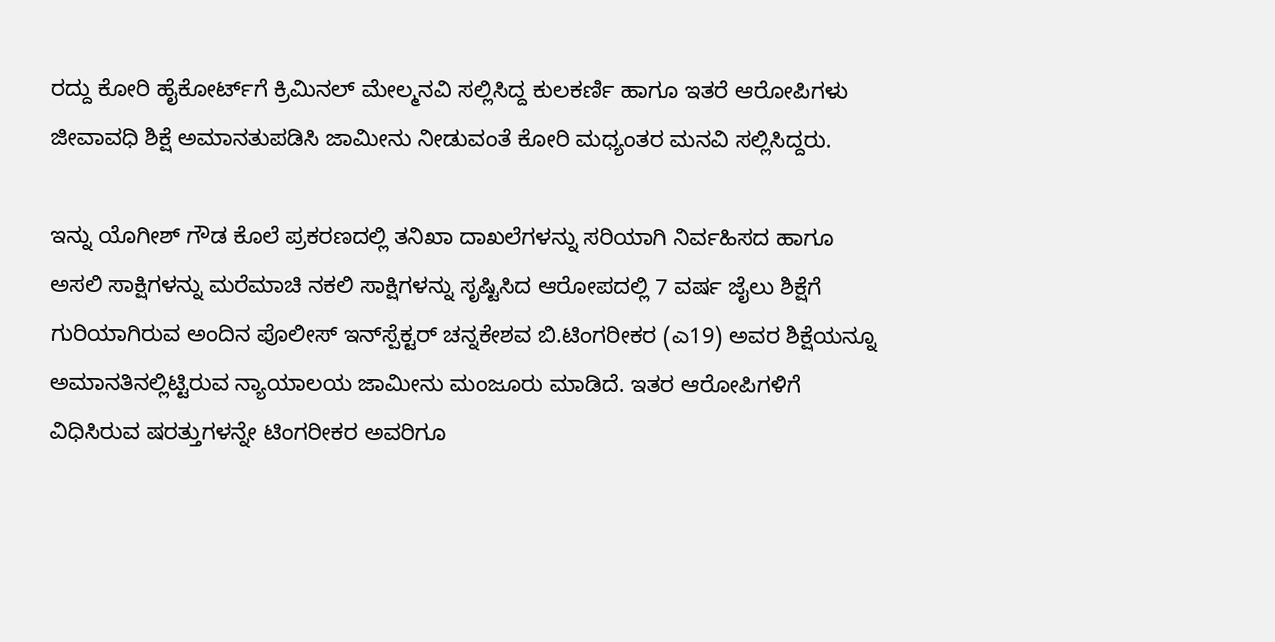ರದ್ದು ಕೋರಿ ಹೈಕೋರ್ಟ್‌ಗೆ ಕ್ರಿಮಿನಲ್ ಮೇಲ್ಮನವಿ ಸಲ್ಲಿಸಿದ್ದ ಕುಲಕರ್ಣಿ ಹಾಗೂ ಇತರೆ ಆರೋಪಿಗಳು ಜೀವಾವಧಿ ಶಿಕ್ಷೆ ಅಮಾನತುಪಡಿಸಿ ಜಾಮೀನು ನೀಡುವಂತೆ ಕೋರಿ ಮಧ್ಯಂತರ ಮನವಿ‌ ಸಲ್ಲಿಸಿದ್ದರು.

ಇನ್ನು ಯೊಗೀಶ್‌ ಗೌಡ ಕೊಲೆ ಪ್ರಕರಣದಲ್ಲಿ ತನಿಖಾ ದಾಖಲೆಗಳನ್ನು ಸರಿಯಾಗಿ ನಿರ್ವಹಿಸದ ಹಾಗೂ ಅಸಲಿ ಸಾಕ್ಷಿಗಳನ್ನು ಮರೆಮಾಚಿ ನಕಲಿ ಸಾಕ್ಷಿಗಳನ್ನು ಸೃಷ್ಟಿಸಿದ ಆರೋಪದಲ್ಲಿ 7 ವರ್ಷ ಜೈಲು ಶಿಕ್ಷೆಗೆ ಗುರಿಯಾಗಿರುವ ಅಂದಿನ ಪೊಲೀಸ್ ಇನ್‌ಸ್ಪೆಕ್ಟರ್ ಚನ್ನಕೇಶವ ಬಿ.ಟಿಂಗರೀಕರ (ಎ19) ಅವರ ಶಿಕ್ಷೆಯನ್ನೂ ಅಮಾನತಿನಲ್ಲಿಟ್ಟಿರುವ ನ್ಯಾಯಾಲಯ ಜಾಮೀನು ಮಂಜೂರು ಮಾಡಿದೆ. ಇತರ ಆರೋಪಿಗಳಿಗೆ ವಿಧಿಸಿರುವ ಷರತ್ತುಗಳನ್ನೇ ಟಿಂಗರೀಕರ ಅವರಿಗೂ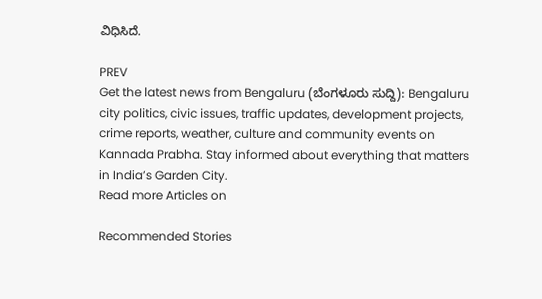ವಿಧಿಸಿದೆ.

PREV
Get the latest news from Bengaluru (ಬೆಂಗಳೂರು ಸುದ್ದಿ): Bengaluru city politics, civic issues, traffic updates, development projects, crime reports, weather, culture and community events on Kannada Prabha. Stay informed about everything that matters in India’s Garden City.
Read more Articles on

Recommended Stories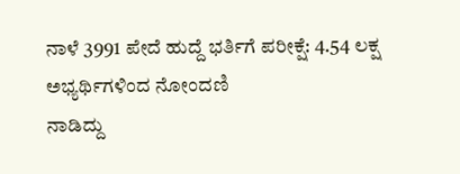ನಾಳೆ 3991 ಪೇದೆ ಹುದ್ದೆ ಭರ್ತಿಗೆ ಪರೀಕ್ಷೆ: 4.54 ಲಕ್ಷ ಅಭ್ಯರ್ಥಿಗಳಿಂದ ನೋಂದಣಿ
ನಾಡಿದ್ದು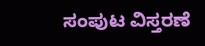ಸಂಪುಟ ವಿಸ್ತರಣೆ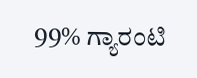99% ಗ್ಯಾರಂಟಿ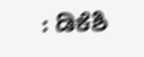: ಡಿಕೆಶಿ